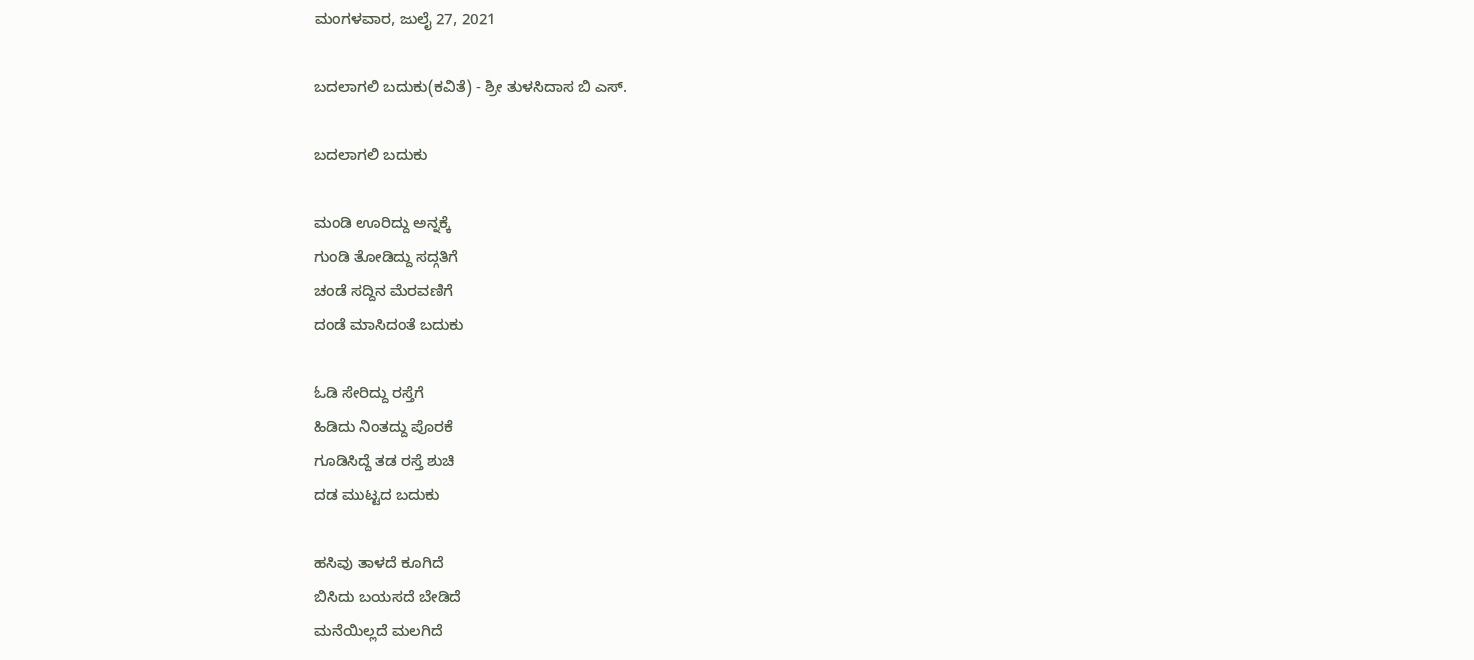ಮಂಗಳವಾರ, ಜುಲೈ 27, 2021

ಬದಲಾಗಲಿ ಬದುಕು(ಕವಿತೆ) - ಶ್ರೀ ತುಳಸಿದಾಸ ಬಿ ಎಸ್.

ಬದಲಾಗಲಿ ಬದುಕು

ಮಂಡಿ ಊರಿದ್ದು ಅನ್ನಕ್ಕೆ
ಗುಂಡಿ ತೋಡಿದ್ದು ಸದ್ಗತಿಗೆ
ಚಂಡೆ ಸದ್ದಿನ ಮೆರವಣಿಗೆ
ದಂಡೆ ಮಾಸಿದಂತೆ ಬದುಕು

ಓಡಿ ಸೇರಿದ್ದು ರಸ್ತೆಗೆ
ಹಿಡಿದು ನಿಂತದ್ದು ಪೊರಕೆ
ಗೂಡಿಸಿದ್ದೆ ತಡ ರಸ್ತೆ ಶುಚಿ
ದಡ ಮುಟ್ಟದ ಬದುಕು

ಹಸಿವು ತಾಳದೆ ಕೂಗಿದೆ
ಬಿಸಿದು ಬಯಸದೆ ಬೇಡಿದೆ
ಮನೆಯಿಲ್ಲದೆ ಮಲಗಿದೆ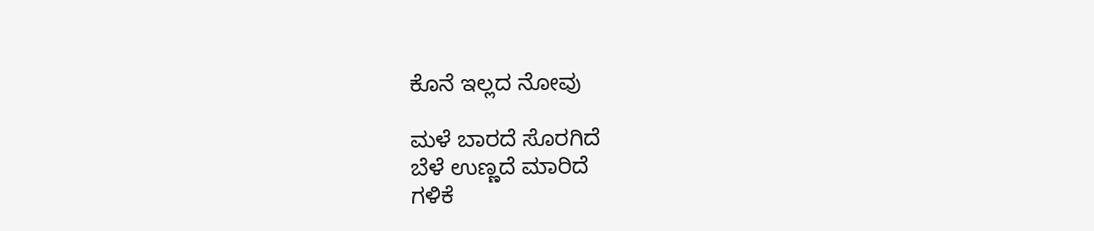ಕೊನೆ ಇಲ್ಲದ ನೋವು

ಮಳೆ ಬಾರದೆ ಸೊರಗಿದೆ
ಬೆಳೆ ಉಣ್ಣದೆ ಮಾರಿದೆ
ಗಳಿಕೆ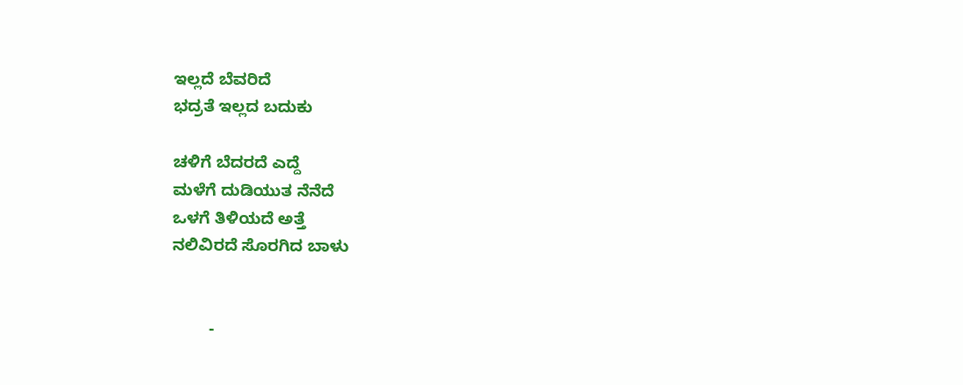ಇಲ್ಲದೆ ಬೆವರಿದೆ
ಭದ್ರತೆ ಇಲ್ಲದ ಬದುಕು

ಚಳಿಗೆ ಬೆದರದೆ ಎದ್ದೆ
ಮಳೆಗೆ ದುಡಿಯುತ ನೆನೆದೆ
ಒಳಗೆ ತಿಳಿಯದೆ ಅತ್ತೆ
ನಲಿವಿರದೆ ಸೊರಗಿದ ಬಾಳು


        -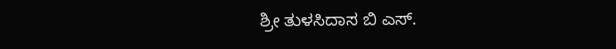ಶ್ರೀ ತುಳಸಿದಾಸ ಬಿ ಎಸ್.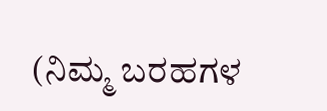(ನಿಮ್ಮ ಬರಹಗಳ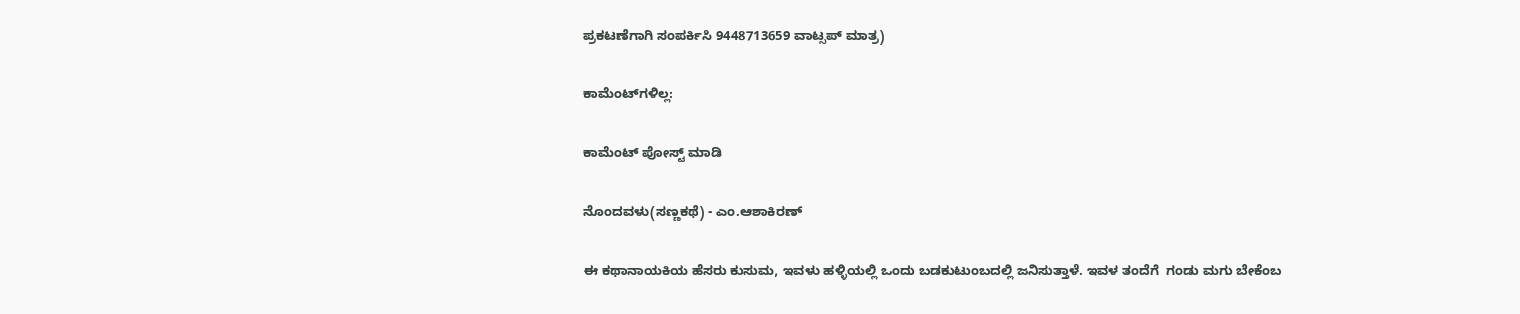ಪ್ರಕಟಣೆಗಾಗಿ ಸಂಪರ್ಕಿಸಿ 9448713659 ವಾಟ್ಸಪ್ ಮಾತ್ರ)

ಕಾಮೆಂಟ್‌ಗಳಿಲ್ಲ:

ಕಾಮೆಂಟ್‌‌ ಪೋಸ್ಟ್‌ ಮಾಡಿ

ನೊಂದವಳು(ಸಣ್ಣಕಥೆ) - ಎಂ.ಆಶಾಕಿರಣ್

ಈ ಕಥಾನಾಯಕಿಯ ಹೆಸರು ಕುಸುಮ, ಇವಳು ಹಳ್ಳಿಯಲ್ಲಿ ಒಂದು ಬಡಕುಟುಂಬದಲ್ಲಿ ಜನಿಸುತ್ತಾಳೆ. ಇವಳ ತಂದೆಗೆ  ಗಂಡು ಮಗು ಬೇಕೆಂಬ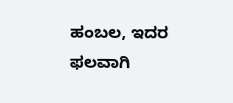ಹಂಬಲ, ಇದರ ಫಲವಾಗಿ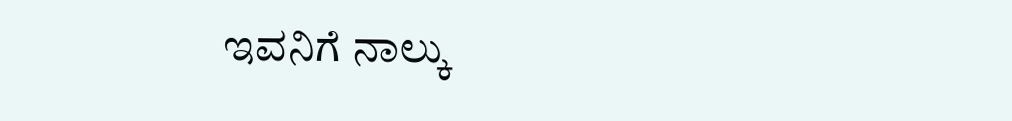ಇವನಿಗೆ ನಾಲ್ಕು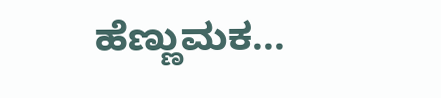ಹೆಣ್ಣುಮಕ...